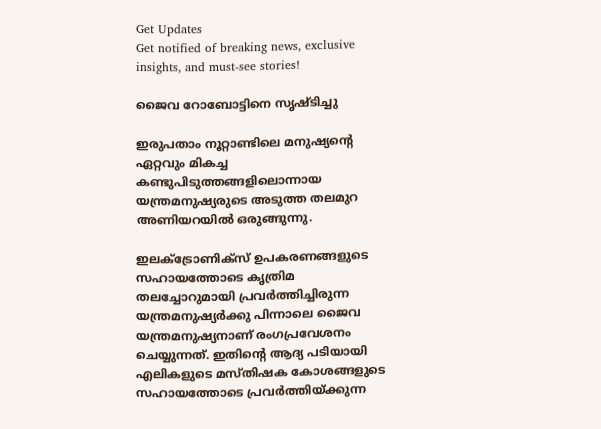Get Updates
Get notified of breaking news, exclusive insights, and must-see stories!

ജൈവ റോബോട്ടിനെ സൃഷ്ടിച്ചു

ഇരുപതാം നൂറ്റാണ്ടിലെ മനുഷ്യന്റെ ഏറ്റവും മികച്ച കണ്ടുപിടുത്തങ്ങളിലൊന്നായ യന്ത്രമനുഷ്യരുടെ അടുത്ത തലമുറ അണിയറയില്‍ ഒരുങ്ങുന്നു.

ഇലക്ട്രോണിക്‌സ്‌ ഉപകരണങ്ങളുടെ സഹായത്തോടെ കൃത്രിമ തലച്ചോറുമായി പ്രവര്‍ത്തിച്ചിരുന്ന യന്ത്രമനുഷ്യര്‍ക്കു പിന്നാലെ ജൈവ യന്ത്രമനുഷ്യനാണ്‌ രംഗപ്രവേശനം ചെയ്യുന്നത്‌. ഇതിന്റെ ആദ്യ പടിയായി എലികളുടെ മസ്‌തിഷക കോശങ്ങളുടെ സഹായത്തോടെ പ്രവര്‍ത്തിയ്‌ക്കുന്ന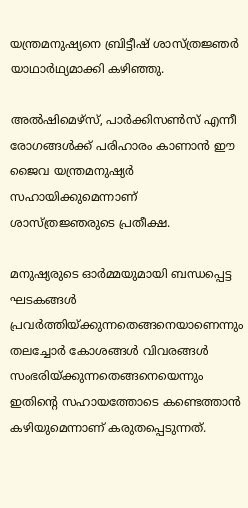യന്ത്രമനുഷ്യനെ ബ്രിട്ടീഷ്‌ ശാസ്‌ത്രജ്ഞര്‍ യാഥാര്‍ഥ്യമാക്കി കഴിഞ്ഞു.

അല്‍ഷിമെഴ്‌സ്‌, പാര്‍ക്കിസണ്‍സ്‌ എന്നീ രോഗങ്ങള്‍ക്ക്‌ പരിഹാരം കാണാന്‍ ഈ ജൈവ യന്ത്രമനുഷ്യര്‍ സഹായിക്കുമെന്നാണ്‌ ശാസ്‌ത്രജ്ഞരുടെ പ്രതീക്ഷ.

മനുഷ്യരുടെ ഓര്‍മ്മയുമായി ബന്ധപ്പെട്ട ഘടകങ്ങള്‍ പ്രവര്‍ത്തിയ്‌ക്കുന്നതെങ്ങനെയാണെന്നും തലച്ചോര്‍ കോശങ്ങള്‍ വിവരങ്ങള്‍ സംഭരിയ്‌ക്കുന്നതെങ്ങനെയെന്നും ഇതിന്റെ സഹായത്തോടെ കണ്ടെത്താന്‍ കഴിയുമെന്നാണ്‌ കരുതപ്പെടുന്നത്‌.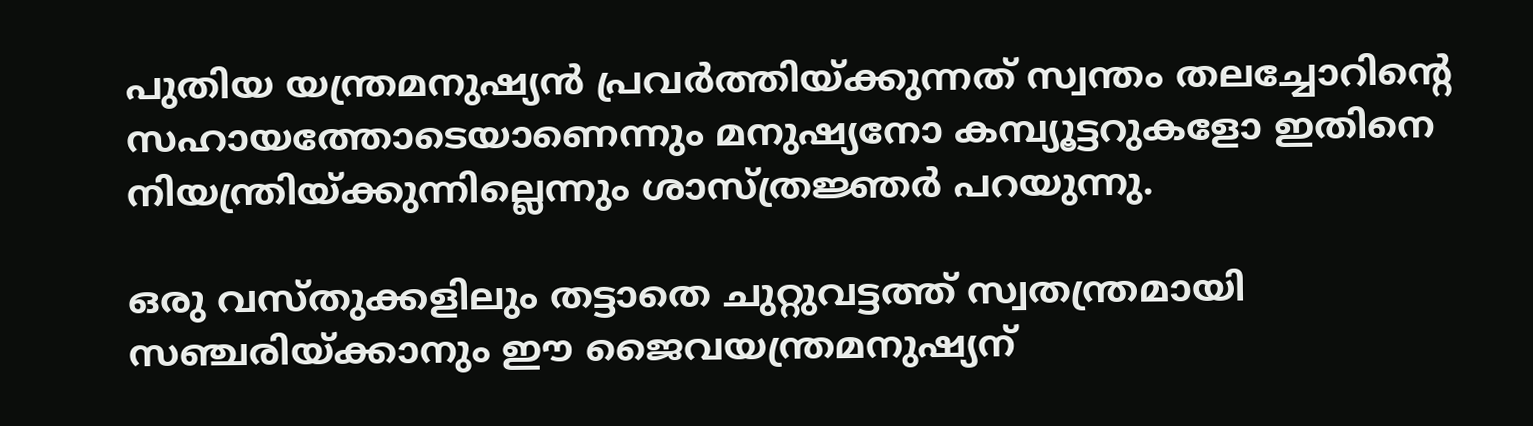പുതിയ യന്ത്രമനുഷ്യന്‍ പ്രവര്‍ത്തിയ്‌ക്കുന്നത്‌ സ്വന്തം തലച്ചോറിന്റെ സഹായത്തോടെയാണെന്നും മനുഷ്യനോ കമ്പ്യൂട്ടറുകളോ ഇതിനെ നിയന്ത്രിയ്‌ക്കുന്നില്ലെന്നും ശാസ്‌ത്രജ്ഞര്‍ പറയുന്നു.

ഒരു വസ്‌തുക്കളിലും തട്ടാതെ ചുറ്റുവട്ടത്ത്‌ സ്വതന്ത്രമായി സഞ്ചരിയ്‌ക്കാനും ഈ ജൈവയന്ത്രമനുഷ്യന്‌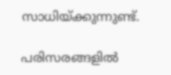സാധിയ്‌ക്കുന്നുണ്ട്‌.

പരിസരങ്ങളില്‍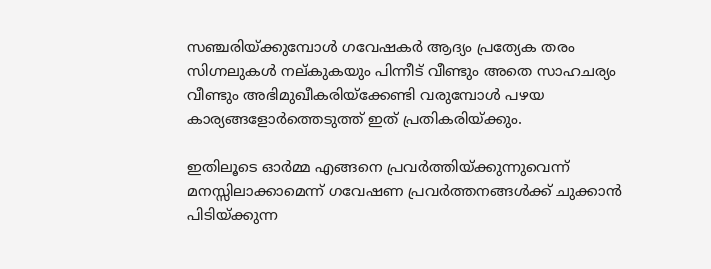സഞ്ചരിയ്‌ക്കുമ്പോള്‍ ഗവേഷകര്‍ ആദ്യം പ്രത്യേക തരം സിഗ്നലുകള്‍ നല്‌കുകയും പിന്നീട്‌ വീണ്ടും അതെ സാഹചര്യം വീണ്ടും അഭിമുഖീകരിയ്‌ക്കേണ്ടി വരുമ്പോള്‍ പഴയ കാര്യങ്ങളോര്‍ത്തെടുത്ത് ഇത് പ്രതികരിയ്‌ക്കും.

ഇതിലൂടെ ഓര്‍മ്മ എങ്ങനെ പ്രവര്‍ത്തിയ്‌ക്കുന്നുവെന്ന്‌ മനസ്സിലാക്കാമെന്ന്‌ ഗവേഷണ പ്രവര്‍ത്തനങ്ങള്‍ക്ക്‌ ചുക്കാന്‍ പിടിയ്‌ക്കുന്ന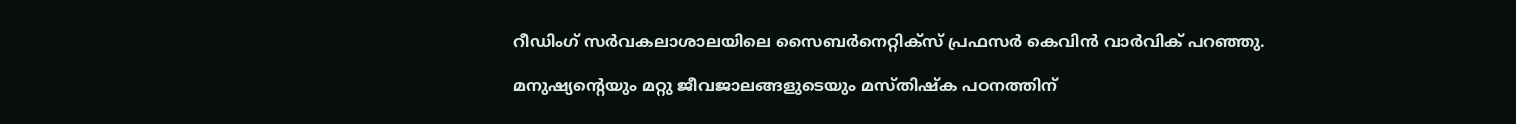റീഡിംഗ്‌ സര്‍വകലാശാലയിലെ സൈബര്‍നെറ്റിക്‌സ്‌ പ്രഫസര്‍ കെവിന്‍ വാര്‍വിക്‌ പറഞ്ഞു.

മനുഷ്യന്റെയും മറ്റു ജീവജാലങ്ങളുടെയും മസ്‌തിഷ്‌ക പഠനത്തിന്‌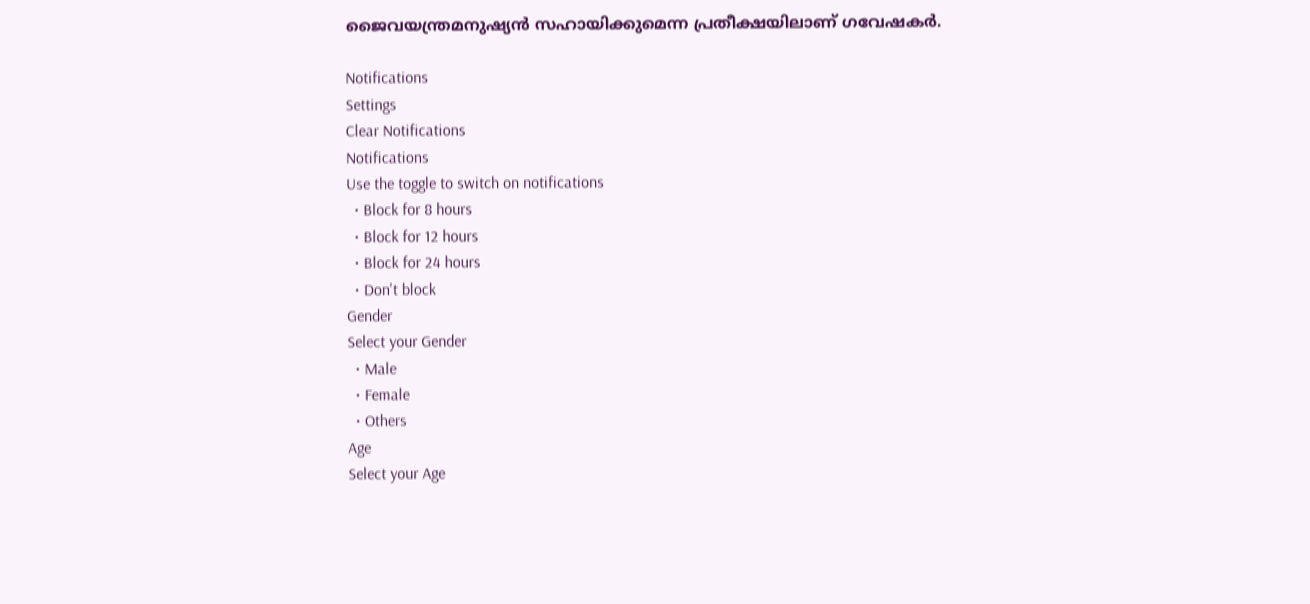ജൈവയന്ത്രമനുഷ്യന്‍ സഹായിക്കുമെന്ന പ്രതീക്ഷയിലാണ്‌ ഗവേഷകര്‍.

Notifications
Settings
Clear Notifications
Notifications
Use the toggle to switch on notifications
  • Block for 8 hours
  • Block for 12 hours
  • Block for 24 hours
  • Don't block
Gender
Select your Gender
  • Male
  • Female
  • Others
Age
Select your Age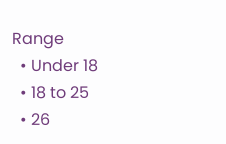Range
  • Under 18
  • 18 to 25
  • 26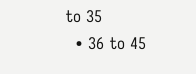to 35
  • 36 to 45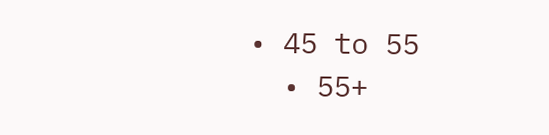• 45 to 55
  • 55+